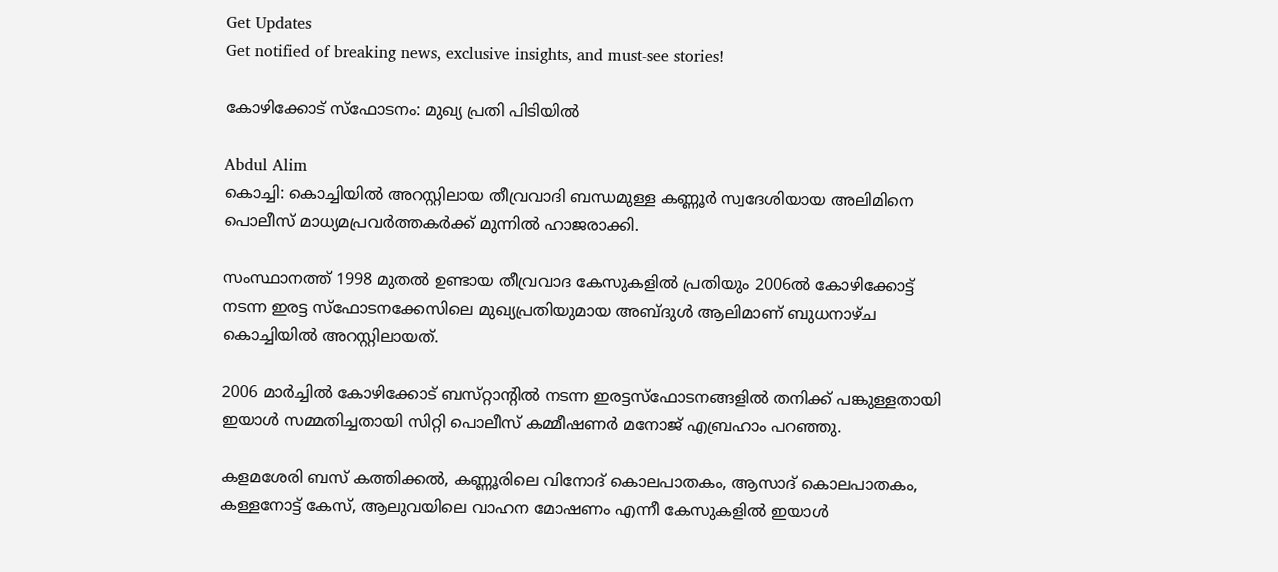Get Updates
Get notified of breaking news, exclusive insights, and must-see stories!

കോഴിക്കോട്‌ സ്‌ഫോടനം: മുഖ്യ പ്രതി പിടിയില്‍

Abdul Alim
കൊച്ചി: കൊച്ചിയില്‍ അറസ്റ്റിലായ തീവ്രവാദി ബന്ധമുള്ള കണ്ണൂര്‍ സ്വദേശിയായ അലിമിനെ പൊലീസ്‌ മാധ്യമപ്രവര്‍ത്തകര്‍ക്ക്‌ മുന്നില്‍ ഹാജരാക്കി.

സംസ്ഥാനത്ത്‌ 1998 മുതല്‍ ഉണ്ടായ തീവ്രവാദ കേസുകളില്‍ പ്രതിയും 2006ല്‍ കോഴിക്കോട്ട്‌ നടന്ന ഇരട്ട സ്‌ഫോടനക്കേസിലെ മുഖ്യപ്രതിയുമായ അബ്ദുള്‍ ആലിമാണ്‌ ബുധനാഴ്‌ച കൊച്ചിയില്‍ അറസ്റ്റിലായത്‌.

2006 മാര്‍ച്ചില്‍ കോഴിക്കോട്‌ ബസ്‌റ്റാന്റില്‍ നടന്ന ഇരട്ടസ്‌ഫോടനങ്ങളില്‍ തനിക്ക്‌ പങ്കുള്ളതായി ഇയാള്‍ സമ്മതിച്ചതായി സിറ്റി പൊലീസ്‌ കമ്മീഷണര്‍ മനോജ്‌ എബ്രഹാം പറഞ്ഞു.

കളമശേരി ബസ്‌ കത്തിക്കല്‍, കണ്ണൂരിലെ വിനോദ്‌ കൊലപാതകം, ആസാദ്‌ കൊലപാതകം, കള്ളനോട്ട്‌ കേസ്‌, ആലുവയിലെ വാഹന മോഷണം എന്നീ കേസുകളില്‍ ഇയാള്‍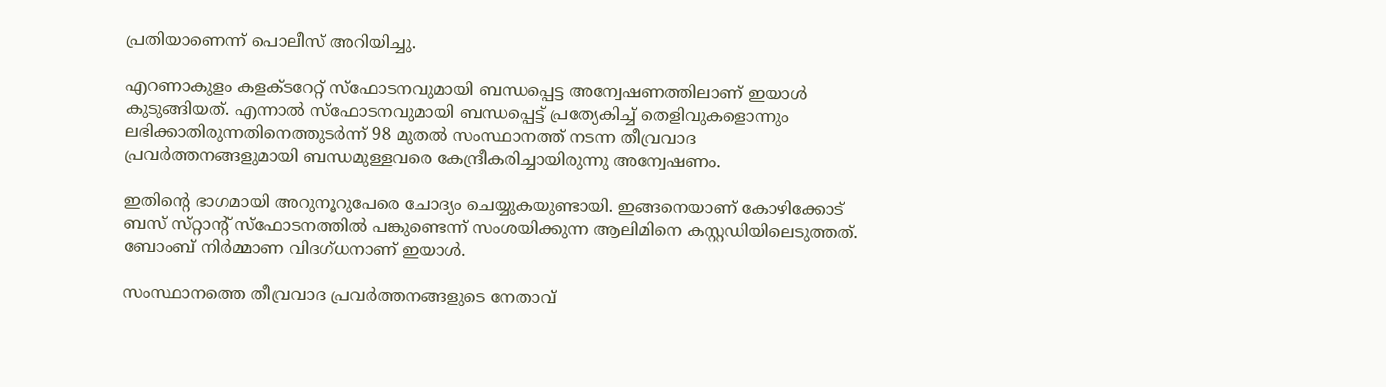പ്രതിയാണെന്ന്‌ പൊലീസ്‌ അറിയിച്ചു.

എറണാകുളം കളക്ടറേറ്റ്‌ സ്‌ഫോടനവുമായി ബന്ധപ്പെട്ട അന്വേഷണത്തിലാണ്‌ ഇയാള്‍ കുടുങ്ങിയത്‌. എന്നാല്‍ സ്‌ഫോടനവുമായി ബന്ധപ്പെട്ട്‌ പ്രത്യേകിച്ച്‌ തെളിവുകളൊന്നും ലഭിക്കാതിരുന്നതിനെത്തുടര്‍ന്ന്‌ 98 മുതല്‍ സംസ്ഥാനത്ത്‌ നടന്ന തീവ്രവാദ പ്രവര്‍ത്തനങ്ങളുമായി ബന്ധമുള്ളവരെ കേന്ദ്രീകരിച്ചായിരുന്നു അന്വേഷണം.

ഇതിന്റെ ഭാഗമായി അറുനൂറുപേരെ ചോദ്യം ചെയ്യുകയുണ്ടായി. ഇങ്ങനെയാണ്‌ കോഴിക്കോട്‌ ബസ്‌ സ്‌റ്റാന്റ്‌ സ്‌ഫോടനത്തില്‍ പങ്കുണ്ടെന്ന്‌ സംശയിക്കുന്ന ആലിമിനെ കസ്റ്റഡിയിലെടുത്തത്‌. ബോംബ്‌ നിര്‍മ്മാണ വിദഗ്‌ധനാണ്‌ ഇയാള്‍.

സംസ്ഥാനത്തെ തീവ്രവാദ പ്രവര്‍ത്തനങ്ങളുടെ നേതാവ്‌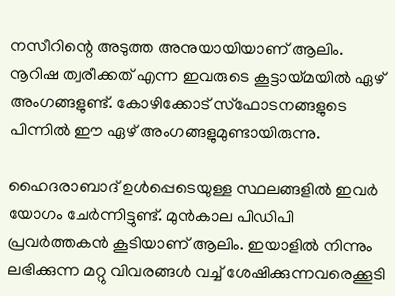നസീറിന്റെ അടുത്ത അനുയായിയാണ്‌ ആലിം. നൂറിഷ ത്വരീക്കത്‌ എന്ന ഇവരുടെ കൂട്ടായ്‌മയില്‍ ഏഴ്‌ അംഗങ്ങളുണ്ട്‌. കോഴിക്കോട്‌ സ്‌ഫോടനങ്ങളുടെ പിന്നില്‍ ഈ ഏഴ്‌ അംഗങ്ങളുമുണ്ടായിരുന്നു.

ഹൈദരാബാദ്‌ ഉള്‍പ്പെടെയുള്ള സ്ഥലങ്ങളില്‍ ഇവര്‍ യോഗം ചേര്‍ന്നിട്ടുണ്ട്‌. മുന്‍കാല പിഡിപി പ്രവര്‍ത്തകന്‍ കൂടിയാണ്‌ ആലിം. ഇയാളില്‍ നിന്നും ലഭിക്കുന്ന മറ്റു വിവരങ്ങള്‍ വച്ച്‌ ശേഷിക്കുന്നവരെക്കൂടി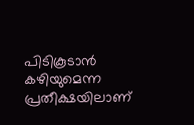പിടികൂടാന്‍ കഴിയുമെന്ന പ്രതീക്ഷയിലാണ്‌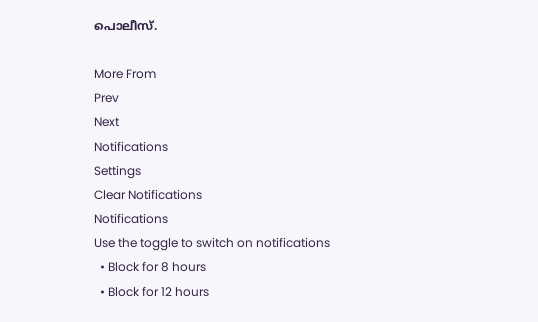പൊലീസ്‌.

More From
Prev
Next
Notifications
Settings
Clear Notifications
Notifications
Use the toggle to switch on notifications
  • Block for 8 hours
  • Block for 12 hours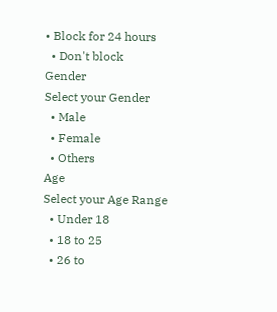• Block for 24 hours
  • Don't block
Gender
Select your Gender
  • Male
  • Female
  • Others
Age
Select your Age Range
  • Under 18
  • 18 to 25
  • 26 to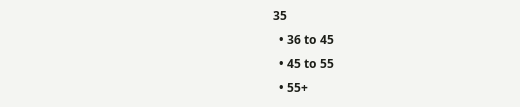35
  • 36 to 45
  • 45 to 55
  • 55+